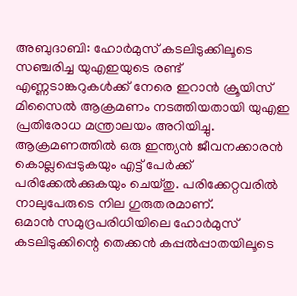അബുദാബി: ഹോർമുസ് കടലിടുക്കിലൂടെ സഞ്ചരിച്ച യുഎഇയുടെ രണ്ട് എണ്ണടാങ്കറുകൾക്ക് നേരെ ഇറാൻ ക്രൂയിസ് മിസൈൽ ആക്രമണം നടത്തിയതായി യുഎഇ പ്രതിരോധ മന്ത്രാലയം അറിയിച്ചു. ആക്രമണത്തിൽ ഒരു ഇന്ത്യൻ ജീവനക്കാരൻ കൊല്ലപ്പെടുകയും എട്ട് പേർക്ക് പരിക്കേൽക്കുകയും ചെയ്തു. പരിക്കേറ്റവരിൽ നാലുപേരുടെ നില ഗുരുതരമാണ്.
ഒമാൻ സമുദ്രപരിധിയിലെ ഹോർമുസ് കടലിടുക്കിന്റെ തെക്കൻ കപ്പൽപ്പാതയിലൂടെ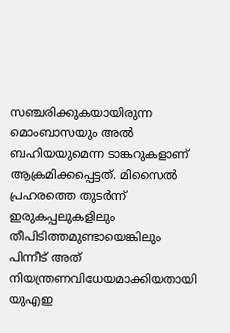സഞ്ചരിക്കുകയായിരുന്ന മൊംബാസയും അൽ ബഹിയയുമെന്ന ടാങ്കറുകളാണ് ആക്രമിക്കപ്പെട്ടത്. മിസൈൽ പ്രഹരത്തെ തുടർന്ന് ഇരുകപ്പലുകളിലും തീപിടിത്തമുണ്ടായെങ്കിലും പിന്നീട് അത് നിയന്ത്രണവിധേയമാക്കിയതായി യുഎഇ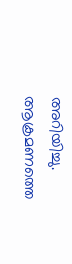അറിയിച്ചു.
ആക്രമണത്തെ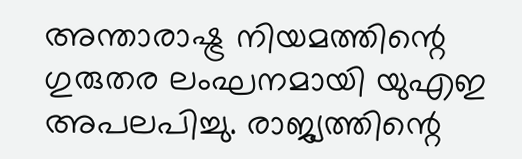അന്താരാഷ്ട്ര നിയമത്തിന്റെ ഗുരുതര ലംഘനമായി യുഎഇ അപലപിച്ചു. രാജ്യത്തിന്റെ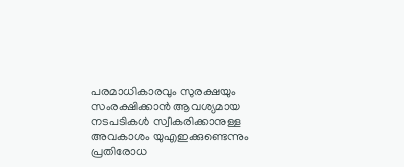പരമാധികാരവും സുരക്ഷയും സംരക്ഷിക്കാൻ ആവശ്യമായ നടപടികൾ സ്വീകരിക്കാനുള്ള അവകാശം യുഎഇക്കുണ്ടെന്നും പ്രതിരോധ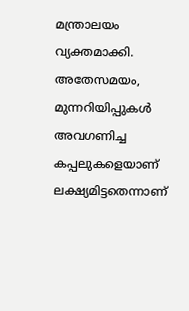മന്ത്രാലയം വ്യക്തമാക്കി. അതേസമയം, മുന്നറിയിപ്പുകൾ അവഗണിച്ച കപ്പലുകളെയാണ് ലക്ഷ്യമിട്ടതെന്നാണ്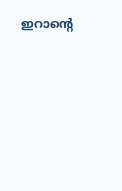ഇറാന്റെ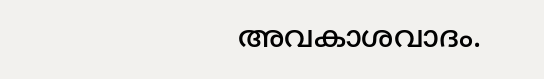അവകാശവാദം.